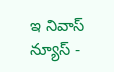ఇ నివాస్ న్యూస్ -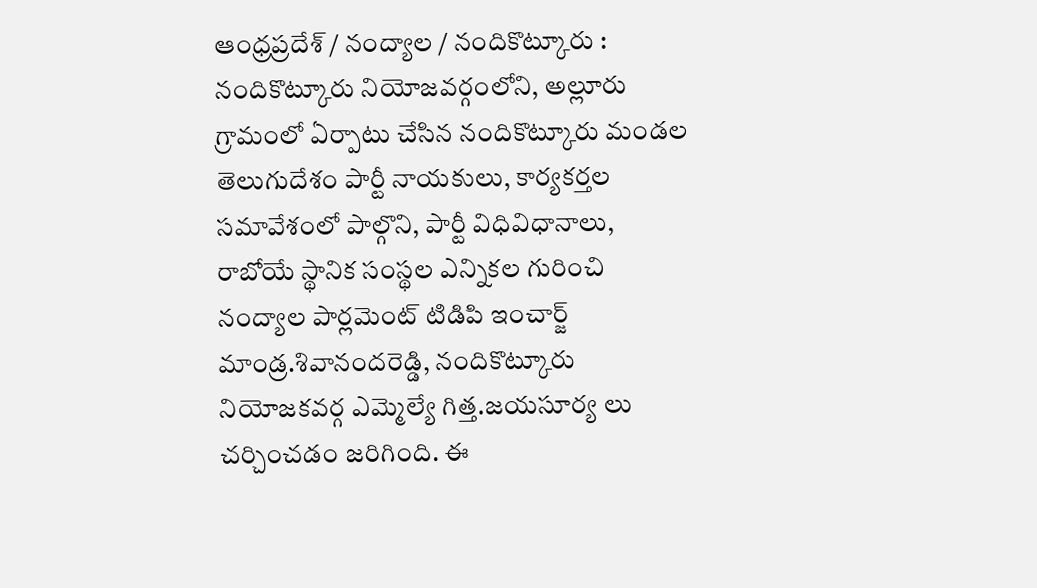ఆంధ్రప్రదేశ్ / నంద్యాల / నందికొట్కూరు : నందికొట్కూరు నియోజవర్గంలోని, అల్లూరు గ్రామంలో ఏర్పాటు చేసిన నందికొట్కూరు మండల తెలుగుదేశం పార్టీ నాయకులు, కార్యకర్తల సమావేశంలో పాల్గొని, పార్టీ విధివిధానాలు, రాబోయే స్థానిక సంస్థల ఎన్నికల గురించి నంద్యాల పార్లమెంట్ టిడిపి ఇంచార్జ్ మాండ్ర.శివానందరెడ్డి, నందికొట్కూరు నియోజకవర్గ ఎమ్మెల్యే గిత్త.జయసూర్య లు చర్చించడం జరిగింది. ఈ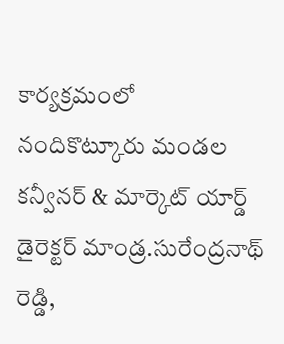కార్యక్రమంలో నందికొట్కూరు మండల కన్వీనర్ & మార్కెట్ యార్డ్ డైరెక్టర్ మాండ్ర.సురేంద్రనాథ్ రెడ్డి,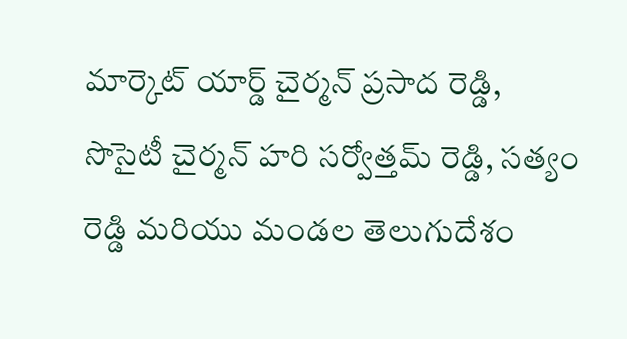మార్కెట్ యార్డ్ చైర్మన్ ప్రసాద రెడ్డి, సొసైటీ చైర్మన్ హరి సర్వోత్తమ్ రెడ్డి, సత్యం రెడ్డి మరియు మండల తెలుగుదేశం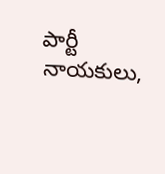పార్టీ నాయకులు,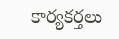కార్యకర్తలు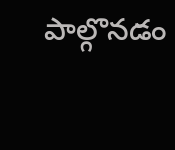పాల్గొనడం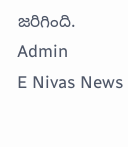జరిగింది.
Admin
E Nivas News